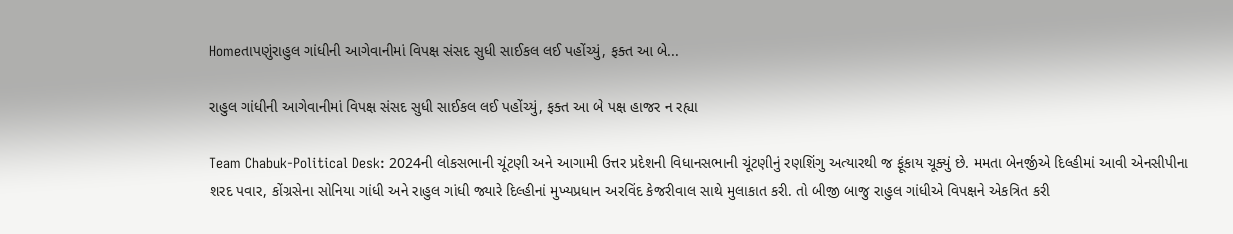Homeતાપણુંરાહુલ ગાંધીની આગેવાનીમાં વિપક્ષ સંસદ સુધી સાઈકલ લઈ પહોંચ્યું, ફક્ત આ બે...

રાહુલ ગાંધીની આગેવાનીમાં વિપક્ષ સંસદ સુધી સાઈકલ લઈ પહોંચ્યું, ફક્ત આ બે પક્ષ હાજર ન રહ્યા

Team Chabuk-Political Desk: 2024ની લોકસભાની ચૂંટણી અને આગામી ઉત્તર પ્રદેશની વિધાનસભાની ચૂંટણીનું રણશિંગુ અત્યારથી જ ફૂંકાય ચૂક્યું છે. મમતા બેનર્જીએ દિલ્હીમાં આવી એનસીપીના શરદ પવાર, કોંગ્રસેના સોનિયા ગાંધી અને રાહુલ ગાંધી જ્યારે દિલ્હીનાં મુખ્યપ્રધાન અરવિંદ કેજરીવાલ સાથે મુલાકાત કરી. તો બીજી બાજુ રાહુલ ગાંધીએ વિપક્ષને એકત્રિત કરી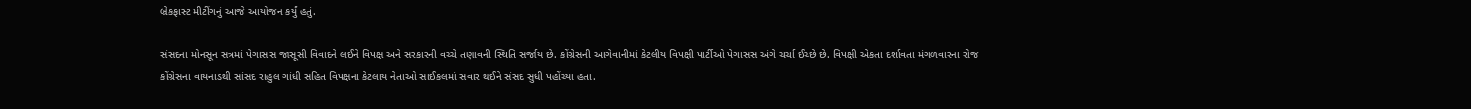બ્રેકફાસ્ટ મીટીંગનું આજે આયોજન કર્યું હતું.

સંસદના મોનસૂન સત્રમાં પેગાસસ જાસૂસી વિવાદને લઈને વિપક્ષ અને સરકારની વચ્ચે તણાવની સ્થિતિ સર્જાય છે. કોંગ્રેસની આગેવાનીમાં કેટલીય વિપક્ષી પાર્ટીઓ પેગાસસ અંગે ચર્ચા ઈચ્છે છે. વિપક્ષી એકતા દર્શાવતા મંગળવારના રોજ કોંગ્રેસના વાયનાડથી સાંસદ રાહુલ ગાંધી સહિત વિપક્ષના કેટલાય નેતાઓ સાઈકલમાં સવાર થઈને સંસદ સુધી પહોંચ્યા હતા.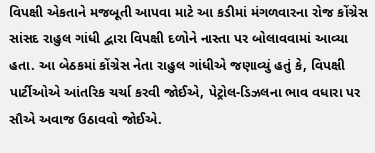વિપક્ષી એકતાને મજબૂતી આપવા માટે આ કડીમાં મંગળવારના રોજ કોંગ્રેસ સાંસદ રાહુલ ગાંધી દ્વારા વિપક્ષી દળોને નાસ્તા પર બોલાવવામાં આવ્યા હતા. આ બેઠકમાં કોંગ્રેસ નેતા રાહુલ ગાંધીએ જણાવ્યું હતું કે, વિપક્ષી પાર્ટીઓએ આંતરિક ચર્ચા કરવી જોઈએ, પેટ્રોલ-ડિઝલના ભાવ વધારા પર સૌએ અવાજ ઉઠાવવો જોઈએ.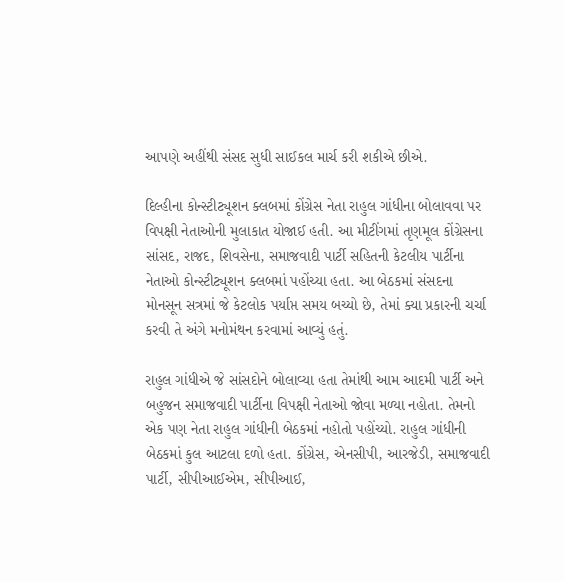આપણે અહીંથી સંસદ સુધી સાઈકલ માર્ચ કરી શકીએ છીએ.

દિલ્હીના કોન્સ્ટીટ્યૂશન ક્લબમાં કોંગ્રેસ નેતા રાહુલ ગાંધીના બોલાવવા પર વિપક્ષી નેતાઓની મુલાકાત યોજાઈ હતી. આ મીટીંગમાં તૃણમૂલ કોંગ્રેસના સાંસદ, રાજદ, શિવસેના, સમાજવાદી પાર્ટી સહિતની કેટલીય પાર્ટીના નેતાઓ કોન્સ્ટીટ્યૂશન ક્લબમાં પહોંચ્યા હતા. આ બેઠકમાં સંસદના મોનસૂન સત્રમાં જે કેટલોક પર્યાપ્ત સમય બચ્યો છે, તેમાં ક્યા પ્રકારની ચર્ચા કરવી તે અંગે મનોમંથન કરવામાં આવ્યું હતું.

રાહુલ ગાંધીએ જે સાંસદોને બોલાવ્યા હતા તેમાંથી આમ આદમી પાર્ટી અને બહુજન સમાજવાદી પાર્ટીના વિપક્ષી નેતાઓ જોવા મળ્યા નહોતા. તેમનો એક પણ નેતા રાહુલ ગાંધીની બેઠકમાં નહોતો પહોંચ્યો. રાહુલ ગાંધીની બેઠકમાં કુલ આટલા દળો હતા. કોંગ્રેસ, એનસીપી, આરજેડી, સમાજવાદી પાર્ટી, સીપીઆઈએમ, સીપીઆઈ,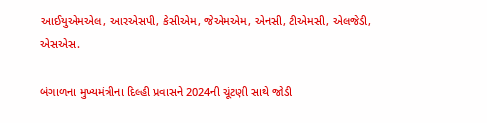આઈયુએમએલ, આરએસપી, કેસીએમ, જેએમએમ, એનસી, ટીએમસી, એલજેડી, એસએસ.

બંગાળના મુખ્યમંત્રીના દિલ્હી પ્રવાસને 2024ની ચૂંટણી સાથે જોડી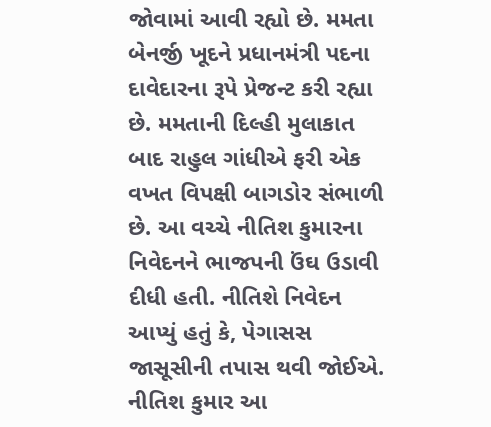જોવામાં આવી રહ્યો છે. મમતા બેનર્જી ખૂદને પ્રધાનમંત્રી પદના દાવેદારના રૂપે પ્રેજન્ટ કરી રહ્યા છે. મમતાની દિલ્હી મુલાકાત બાદ રાહુલ ગાંધીએ ફરી એક વખત વિપક્ષી બાગડોર સંભાળી છે. આ વચ્ચે નીતિશ કુમારના નિવેદનને ભાજપની ઉંઘ ઉડાવી દીધી હતી. નીતિશે નિવેદન આપ્યું હતું કે, પેગાસસ જાસૂસીની તપાસ થવી જોઈએ. નીતિશ કુમાર આ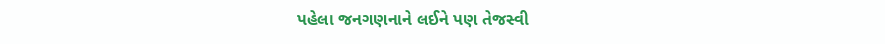પહેલા જનગણનાને લઈને પણ તેજસ્વી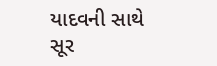યાદવની સાથે સૂર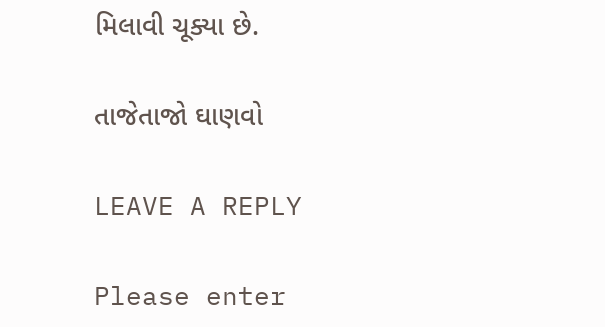મિલાવી ચૂક્યા છે.

તાજેતાજો ઘાણવો

LEAVE A REPLY

Please enter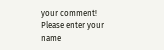your comment!
Please enter your name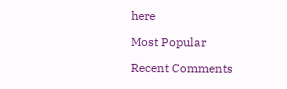here

Most Popular

Recent Comments